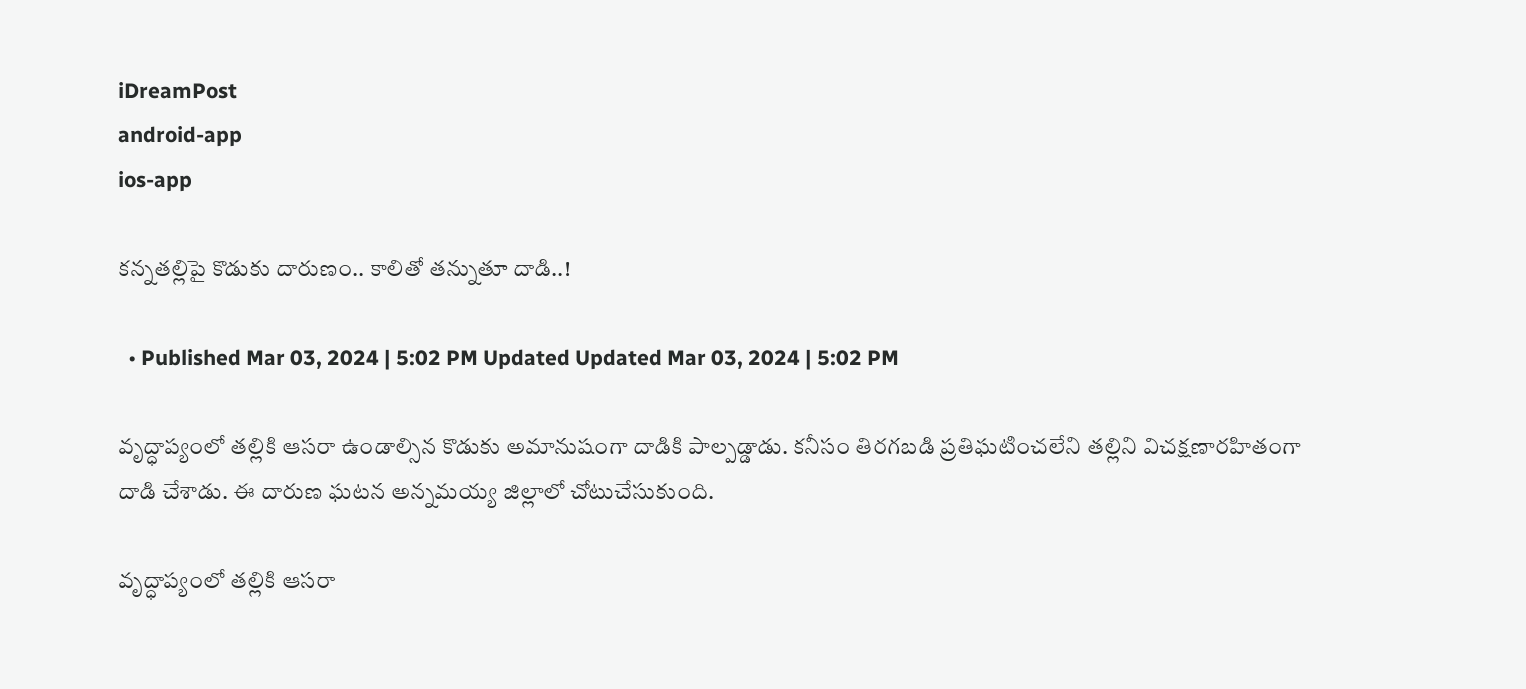iDreamPost
android-app
ios-app

కన్నతల్లిపై కొడుకు దారుణం.. కాలితో తన్నుతూ దాడి..!

  • Published Mar 03, 2024 | 5:02 PM Updated Updated Mar 03, 2024 | 5:02 PM

వృద్ధాప్యంలో తల్లికి ఆసరా ఉండాల్సిన కొడుకు అమానుషంగా దాడికి పాల్పడ్డాడు. కనీసం తిరగబడి ప్రతిఘటించలేని తల్లిని విచక్షణారహితంగా దాడి చేశాడు. ఈ దారుణ ఘటన అన్నమయ్య జిల్లాలో చోటుచేసుకుంది.

వృద్ధాప్యంలో తల్లికి ఆసరా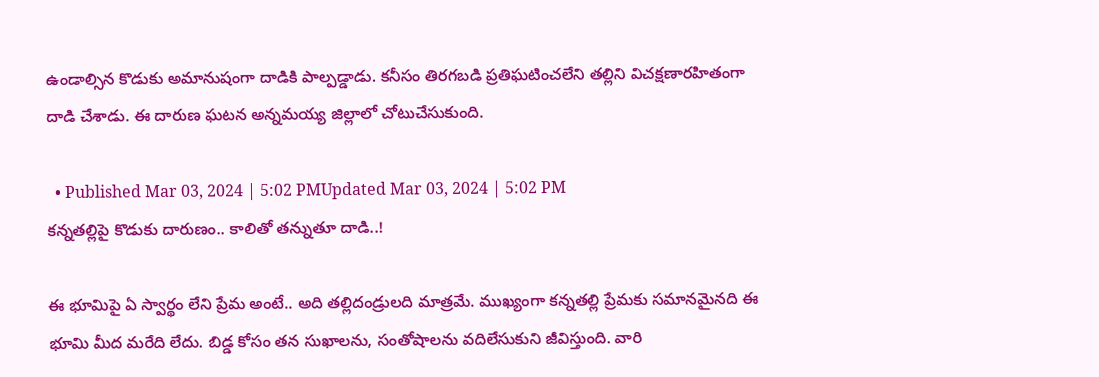ఉండాల్సిన కొడుకు అమానుషంగా దాడికి పాల్పడ్డాడు. కనీసం తిరగబడి ప్రతిఘటించలేని తల్లిని విచక్షణారహితంగా దాడి చేశాడు. ఈ దారుణ ఘటన అన్నమయ్య జిల్లాలో చోటుచేసుకుంది.

  • Published Mar 03, 2024 | 5:02 PMUpdated Mar 03, 2024 | 5:02 PM
కన్నతల్లిపై కొడుకు దారుణం.. కాలితో తన్నుతూ దాడి..!

ఈ భూమిపై ఏ స్వార్థం లేని ప్రేమ అంటే.. అది తల్లిదండ్రులది మాత్రమే. ముఖ్యంగా కన్నతల్లి ప్రేమకు సమానమైనది ఈ భూమి మీద మరేది లేదు. బిడ్డ కోసం తన సుఖాలను, సంతోషాలను వదిలేసుకుని జీవిస్తుంది. వారి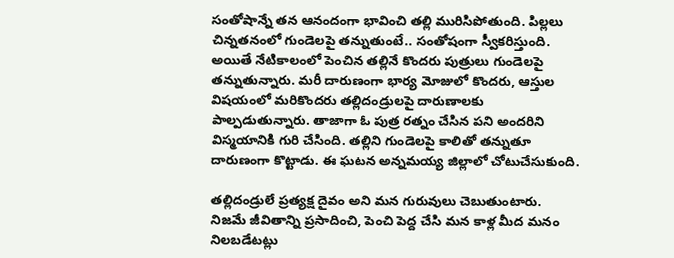సంతోషాన్నే తన ఆనందంగా భావించి తల్లి మురిసిపోతుంది. పిల్లలు చిన్నతనంలో గుండెలపై తన్నుతుంటే.. సంతోషంగా స్వీకరిస్తుంది. అయితే నేటికాలంలో పెంచిన తల్లినే కొందరు పుత్రులు గుండెలపై తన్నుతున్నారు. మరీ దారుణంగా భార్య మోజులో కొందరు, ఆస్తుల విషయంలో మరికొందరు తల్లిదండ్రులపై దారుణాలకు పాల్పడుతున్నారు. తాజాగా ఓ పుత్ర రత్నం చేసిన పని అందరిని విస్మయానికి గురి చేసింది. తల్లిని గుండెలపై కాలితో తన్నుతూ దారుణంగా కొట్టాడు. ఈ ఘటన అన్నమయ్య జిల్లాలో చోటుచేసుకుంది.

తల్లిదండ్రులే ప్రత్యక్ష దైవం అని మన గురువులు చెబుతుంటారు. నిజమే జీవితాన్ని ప్రసాదించి, పెంచి పెద్ద చేసి మన కాళ్ల మీద మనం నిలబడేటట్లు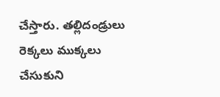చేస్తారు. తల్లిదండ్రులు రెక్కలు ముక్కలు చేసుకుని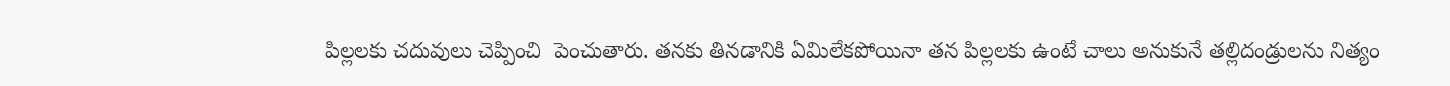పిల్లలకు చదువులు చెప్పించి  పెంచుతారు. తనకు తినడానికి ఏమిలేకపోయినా తన పిల్లలకు ఉంటే చాలు అనుకునే తల్లిదండ్రులను నిత్యం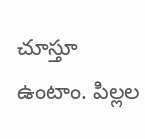చూస్తూ ఉంటాం. పిల్లల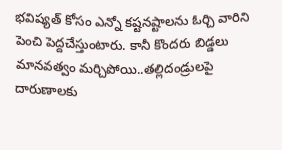భవిష్యత్ కోసం ఎన్నో కష్టనష్టాలను ఓర్చి వారిని పెంచి పెద్దచేస్తుంటారు. కానీ కొందరు బిడ్డలు మానవత్వం మర్చిపోయి..తల్లిదండ్రులపై దారుణాలకు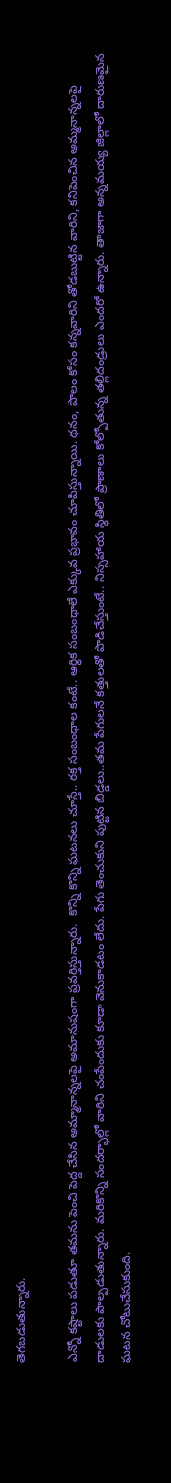తెగబడుతున్నారు.

ఎన్నో కష్టాలు పడుతూ తమను పెంచి పెద్ద చేసిన అమ్మానాన్నలపై అమానుషంగా ప్రవర్తిస్తున్నారు.  కొన్ని కొన్ని ఘటనలు చూస్తే.. రక్త సంబంధాల కంటే.. ఆర్థిక సంబంధాలే ఎక్కువ ప్రభావం చూపిస్తున్నాయి. ధనం, పొలం కోసం కన్నవారిని తోడబుట్టిన వారిని, కనిపెంచిన అమ్మనాన్నలపై దాడులకు పాల్పడుతున్నారు. మరికొన్ని సందర్భాల్లో వారిని చంపేందుకు కూడా వెనుకాడటం లేదు. పేగు తెంచుకుని పుట్టిన బిడ్డలు..తమ పేగులనే కత్తులతో పొడిచేస్తుంటే.. నిస్సహాయ స్థితిలో ప్రాణాలు కోల్పోతున్న తల్లిదండ్రులు ఎందరో ఉన్నారు. తాజాగా అన్నమయ్య జిల్లాలో దారుణమైన ఘటన చోటుచేసుకుంది.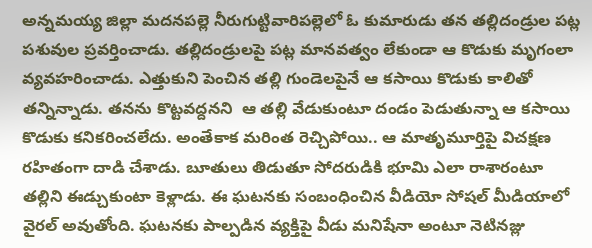అన్నమయ్య జిల్లా మదనపల్లె నీరుగుట్టివారిపల్లెలో ఓ కుమారుడు తన తల్లిదండ్రుల పట్ల పశువుల ప్రవర్తించాడు. తల్లిదండ్రులపై పట్ల మానవత్వం లేకుండా ఆ కొడుకు మృగంలా వ్యవహరించాడు. ఎత్తుకుని పెంచిన తల్లి గుండెలపైనే ఆ కసాయి కొడుకు కాలితో తన్నిన్నాడు. తనను కొట్టవద్దనని  ఆ తల్లి వేడుకుంటూ దండం పెడుతున్నా ఆ కసాయి కొడుకు కనికరించలేదు. అంతేకాక మరింత రెచ్చిపోయి.. ఆ మాతృమూర్తిపై విచక్షణ రహితంగా దాడి చేశాడు. బూతులు తిడుతూ సోదరుడికి భూమి ఎలా రాశారంటూ తల్లిని ఈడ్చుకుంటా కెళ్లాడు. ఈ ఘటనకు సంబంధించిన వీడియో సోషల్ మీడియాలో వైరల్ అవుతోంది. ఘటనకు పాల్పడిన వ్యక్తిపై వీడు మనిషేనా అంటూ నెటినజ్లు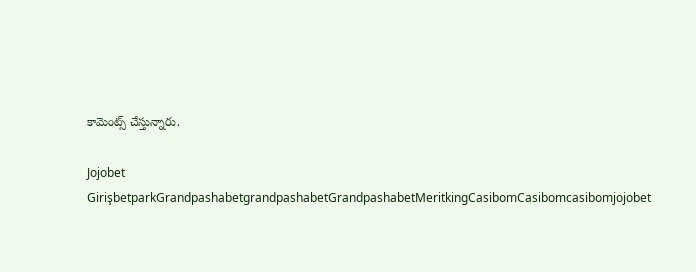కామెంట్స్ చేస్తున్నారు.

Jojobet GirişbetparkGrandpashabetgrandpashabetGrandpashabetMeritkingCasibomCasibomcasibomjojobet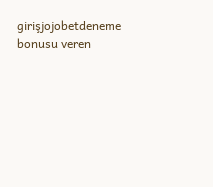girişjojobetdeneme bonusu veren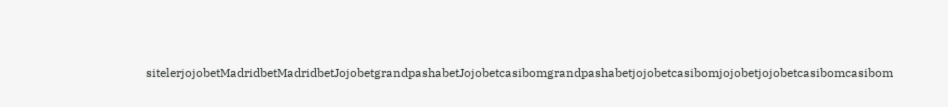sitelerjojobetMadridbetMadridbetJojobetgrandpashabetJojobetcasibomgrandpashabetjojobetcasibomjojobetjojobetcasibomcasibom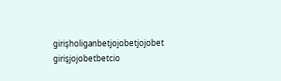girişholiganbetjojobetjojobet girişjojobetbetcio